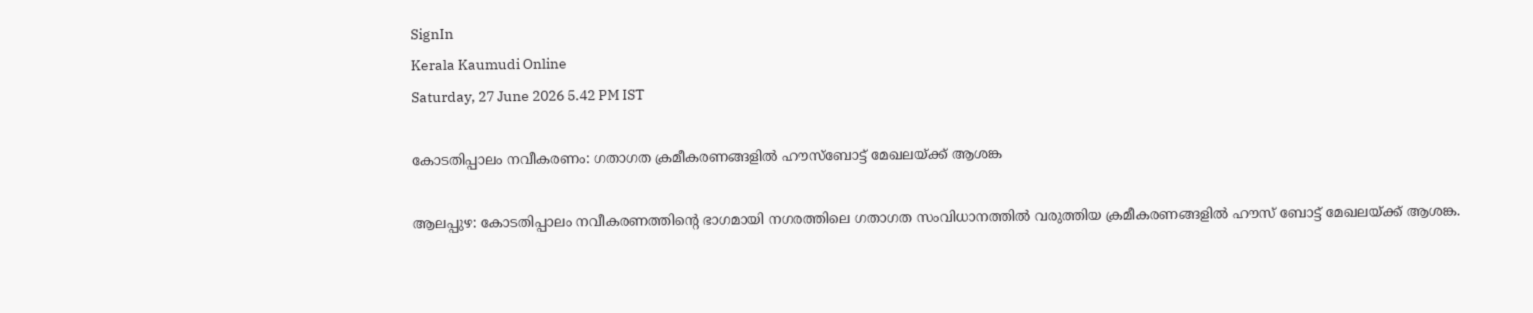SignIn
Kerala Kaumudi Online
Saturday, 27 June 2026 5.42 PM IST

കോടതിപ്പാലം നവീകരണം: ഗതാഗത ക്രമീകരണങ്ങളിൽ ഹൗസ്ബോട്ട് മേഖലയ്ക്ക് ആശങ്ക

ആലപ്പുഴ: കോടതിപ്പാലം നവീകരണത്തിന്റെ ഭാഗമായി നഗരത്തിലെ ഗതാഗത സംവിധാനത്തിൽ വരുത്തിയ ക്രമീകരണങ്ങളിൽ ഹൗസ് ബോട്ട് മേഖലയ്ക്ക് ആശങ്ക.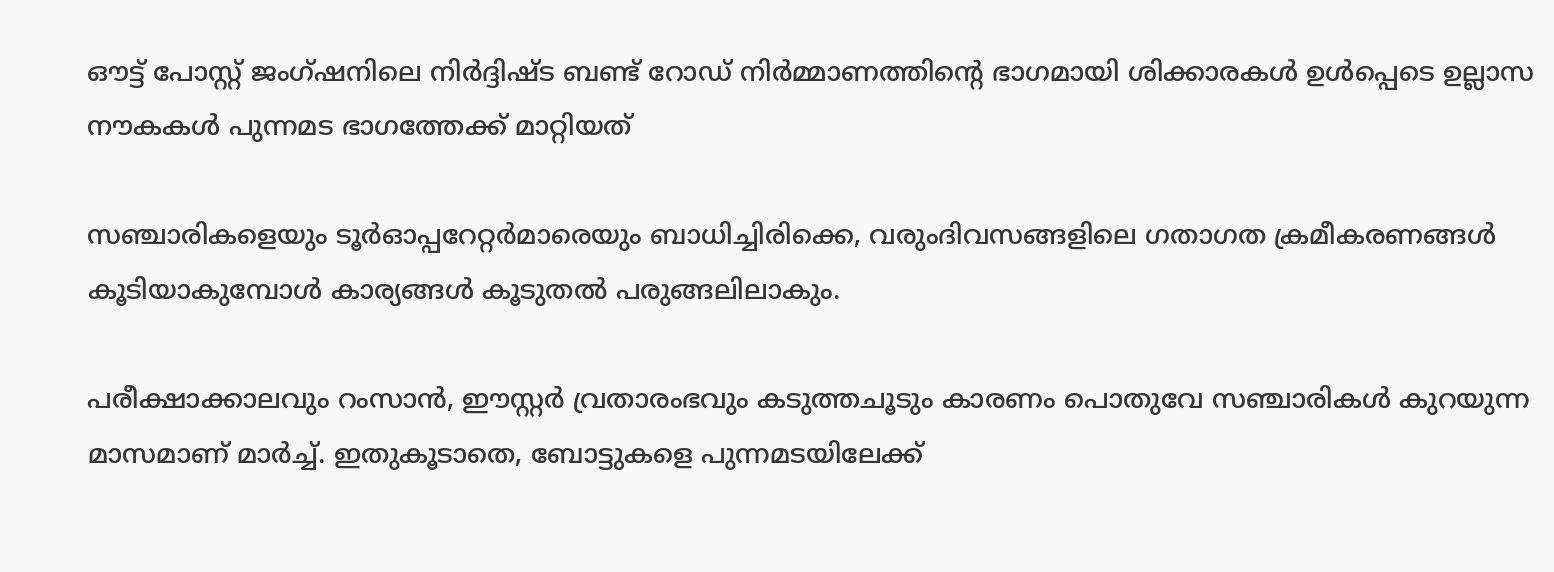ഔട്ട് പോസ്റ്റ് ജംഗ്ഷനിലെ നിർദ്ദിഷ്ട ബണ്ട് റോഡ് നിർമ്മാണത്തിന്റെ ഭാഗമായി ശിക്കാരകൾ ഉൾപ്പെടെ ഉല്ലാസ നൗകകൾ പുന്നമട ഭാഗത്തേക്ക് മാറ്റിയത്

സഞ്ചാരികളെയും ടൂർഓപ്പറേറ്റർമാരെയും ബാധിച്ചിരിക്കെ, വരുംദിവസങ്ങളിലെ ഗതാഗത ക്രമീകരണങ്ങൾ കൂടിയാകുമ്പോൾ കാര്യങ്ങൾ കൂടുതൽ പരുങ്ങലിലാകും.

പരീക്ഷാക്കാലവും റംസാൻ, ഈസ്റ്റർ വ്രതാരംഭവും കടുത്തചൂടും കാരണം പൊതുവേ സഞ്ചാരികൾ കുറയുന്ന മാസമാണ് മാർച്ച്. ഇതുകൂടാതെ, ബോട്ടുകളെ പുന്നമടയിലേക്ക്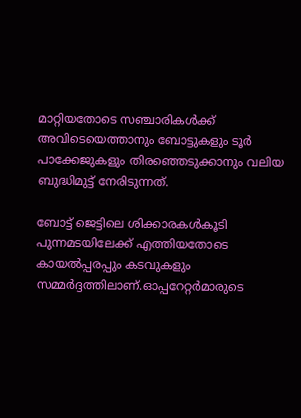മാറ്റിയതോടെ സഞ്ചാരികൾക്ക് അവിടെയെത്താനും ബോട്ടുകളും ടൂർ പാക്കേജുകളും തിരഞ്ഞെടുക്കാനും വലിയ ബുദ്ധിമുട്ട് നേരിടുന്നത്.

ബോട്ട് ജെട്ടിലെ ശിക്കാരകൾകൂടി പുന്നമടയിലേക്ക് എത്തിയതോടെ കായൽപ്പരപ്പും കടവുകളും സമ്മർദ്ദത്തിലാണ്.ഓപ്പറേറ്റർമാരുടെ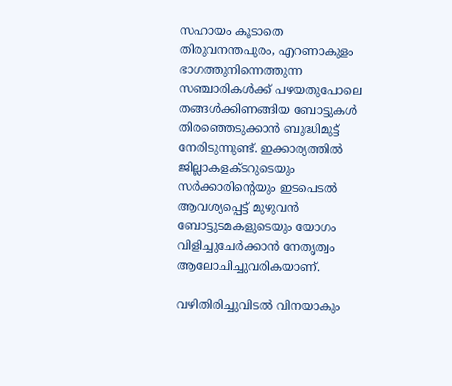സഹായം കൂടാതെ തിരുവനന്തപുരം, എറണാകുളം ഭാഗത്തുനിന്നെത്തുന്ന സഞ്ചാരികൾക്ക് പഴയതുപോലെ തങ്ങൾക്കിണങ്ങിയ ബോട്ടുകൾ തിരഞ്ഞെടുക്കാൻ ബുദ്ധിമുട്ട് നേരിടുന്നുണ്ട്. ഇക്കാര്യത്തിൽ ജില്ലാകളക്ടറുടെയും സർക്കാരിന്റെയും ഇടപെടൽ ആവശ്യപ്പെട്ട് മുഴുവൻ ബോട്ടുടമകളുടെയും യോഗം വിളിച്ചുചേർക്കാൻ നേതൃത്വം ആലോചിച്ചുവരികയാണ്.

വഴിതിരിച്ചുവിടൽ വിനയാകും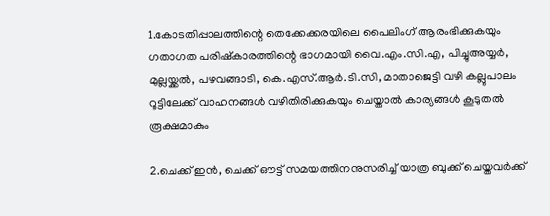1.കോടതിപ്പാലത്തിന്റെ തെക്കേക്കരയിലെ പൈലിംഗ് ആരംഭിക്കുകയും ഗതാഗത പരിഷ്കാരത്തിന്റെ ഭാഗമായി വൈ.എം.സി.എ, പിച്ചുഅയ്യർ, മുല്ലയ്ക്കൽ, പഴവങ്ങാടി, കെ.എസ്.ആർ.ടി.സി, മാതാജെട്ടി വഴി കല്ലുപാലം റൂട്ടിലേക്ക് വാഹനങ്ങൾ വഴിതിരിക്കുകയും ചെയ്താൽ കാര്യങ്ങൾ കൂടുതൽ രൂക്ഷമാകും

2.ചെക്ക് ഇൻ, ചെക്ക് ഔട്ട് സമയത്തിനനുസരിച്ച് യാത്ര ബുക്ക് ചെയ്തവർക്ക്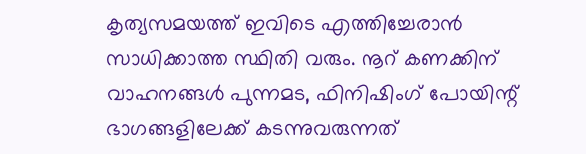കൃത്യസമയത്ത് ഇവിടെ എത്തിച്ചേരാൻ സാധിക്കാത്ത സ്ഥിതി വരും. നൂറ് കണക്കിന് വാഹനങ്ങൾ പുന്നമട, ഫിനിഷിംഗ് പോയിന്റ് ഭാഗങ്ങളിലേക്ക് കടന്നുവരുന്നത്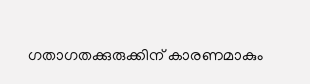ഗതാഗതക്കുരുക്കിന് കാരണമാകും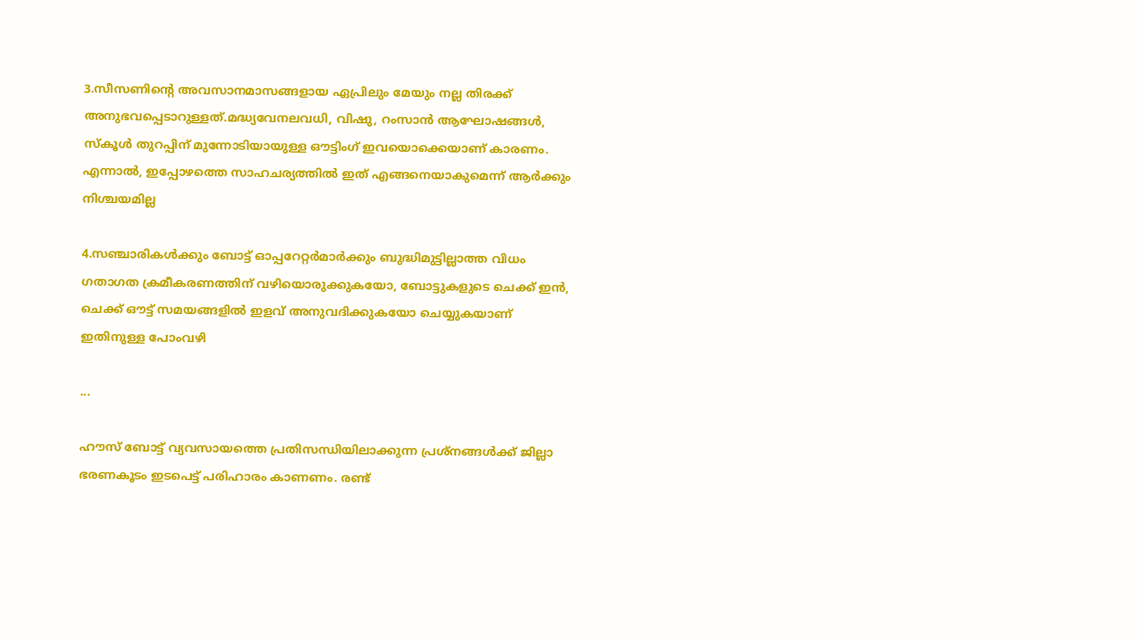3.സീസണിന്റെ അവസാനമാസങ്ങളായ ഏപ്രിലും മേയും നല്ല തിരക്ക് അനുഭവപ്പെടാറുള്ളത്.മദ്ധ്യവേനലവധി, വിഷു, റംസാൻ ആഘോഷങ്ങൾ, സ്കൂൾ തുറപ്പിന് മുന്നോടിയായുള്ള ഔട്ടിംഗ് ഇവയൊക്കെയാണ് കാരണം. എന്നാൽ, ഇപ്പോഴത്തെ സാഹചര്യത്തിൽ ഇത് എങ്ങനെയാകുമെന്ന് ആർക്കും നിശ്ചയമില്ല

4.സഞ്ചാരികൾക്കും ബോട്ട് ഓപ്പറേറ്റർമാർക്കും ബുദ്ധിമുട്ടില്ലാത്ത വിധം ഗതാഗത ക്രമീകരണത്തിന് വഴിയൊരുക്കുകയോ, ബോട്ടുകളുടെ ചെക്ക് ഇൻ, ചെക്ക് ഔട്ട് സമയങ്ങളിൽ ഇളവ് അനുവദിക്കുകയോ ചെയ്യുകയാണ് ഇതിനുള്ള പോംവഴി

...

ഹൗസ് ബോട്ട് വ്യവസായത്തെ പ്രതിസന്ധിയിലാക്കുന്ന പ്രശ്നങ്ങൾക്ക് ജില്ലാ ഭരണകൂടം ഇടപെട്ട് പരിഹാരം കാണണം. രണ്ട്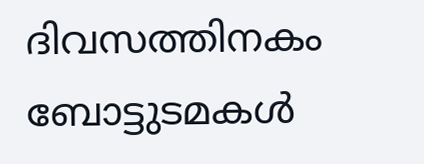ദിവസത്തിനകം ബോട്ടുടമകൾ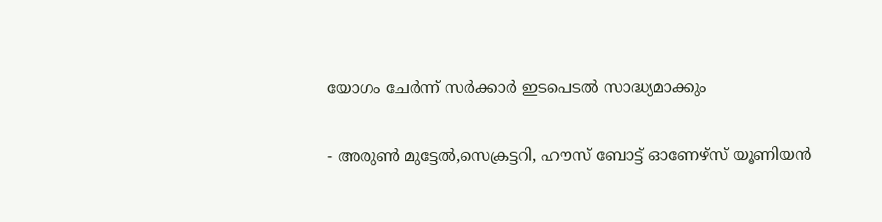യോഗം ചേർന്ന് സർക്കാർ ഇടപെടൽ സാദ്ധ്യമാക്കും

- അരുൺ മുട്ടേൽ,സെക്രട്ടറി, ഹൗസ് ബോട്ട് ഓണേഴ്സ് യൂണിയൻ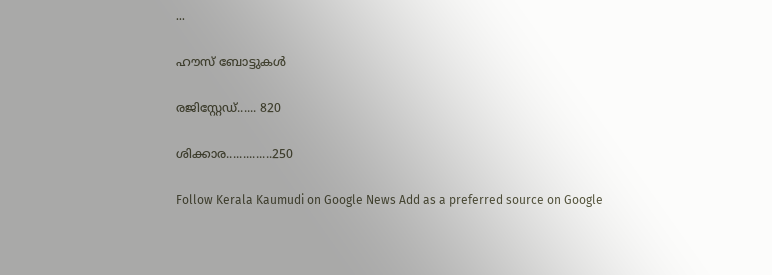...

ഹൗസ് ബോട്ടുകൾ

രജിസ്റ്റേഡ്...... 820

ശിക്കാര..............250

Follow Kerala Kaumudi on Google News Add as a preferred source on Google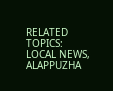RELATED TOPICS: LOCAL NEWS, ALAPPUZHA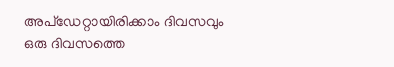അപ്ഡേറ്റായിരിക്കാം ദിവസവും
ഒരു ദിവസത്തെ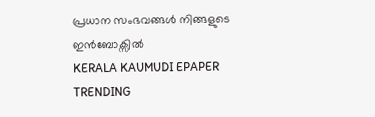പ്രധാന സംഭവങ്ങൾ നിങ്ങളുടെ ഇൻബോക്സിൽ
KERALA KAUMUDI EPAPER
TRENDING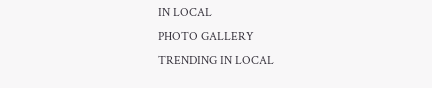IN LOCAL
PHOTO GALLERY
TRENDING IN LOCAL